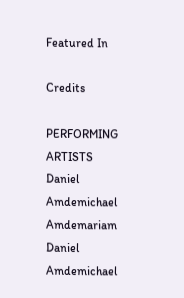Featured In

Credits

PERFORMING ARTISTS
Daniel Amdemichael Amdemariam
Daniel Amdemichael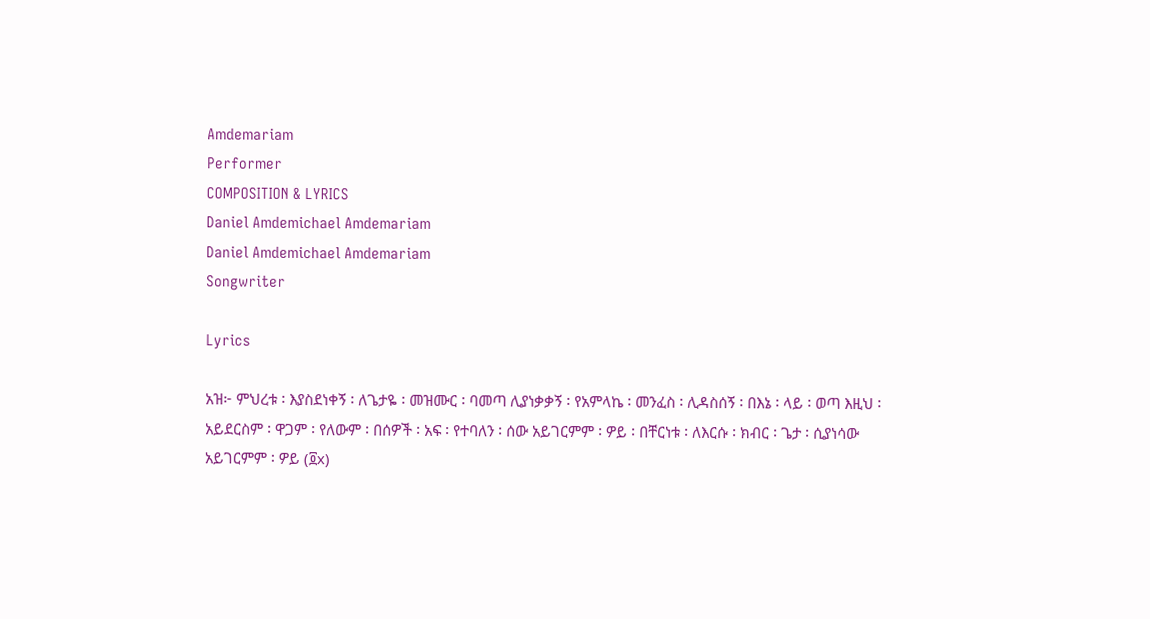Amdemariam
Performer
COMPOSITION & LYRICS
Daniel Amdemichael Amdemariam
Daniel Amdemichael Amdemariam
Songwriter

Lyrics

አዝ፦ ምህረቱ ፡ እያስደነቀኝ ፡ ለጌታዬ ፡ መዝሙር ፡ ባመጣ ሊያነቃቃኝ ፡ የአምላኬ ፡ መንፈስ ፡ ሊዳስሰኝ ፡ በእኔ ፡ ላይ ፡ ወጣ እዚህ ፡ አይደርስም ፡ ዋጋም ፡ የለውም ፡ በሰዎች ፡ አፍ ፡ የተባለን ፡ ሰው አይገርምም ፡ ዎይ ፡ በቸርነቱ ፡ ለእርሱ ፡ ክብር ፡ ጌታ ፡ ሲያነሳው አይገርምም ፡ ዎይ (፬x)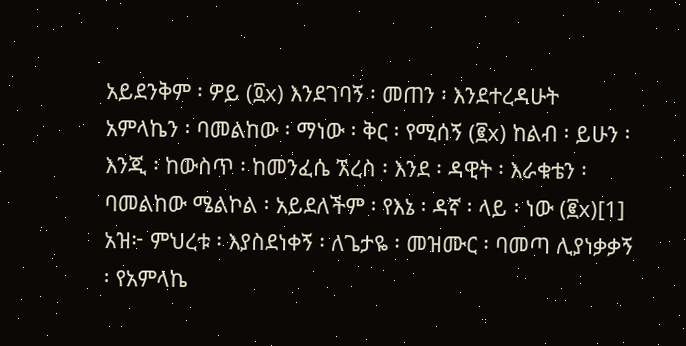አይደንቅም ፡ ዎይ (፬x) እንደገባኝ ፡ መጠን ፡ እንደተረዳሁት አምላኬን ፡ ባመልከው ፡ ማነው ፡ ቅር ፡ የሚሰኝ (፪x) ከልብ ፡ ይሁን ፡ እንጂ ፡ ከውስጥ ፡ ከመንፈሴ ኧረስ ፡ እንደ ፡ ዳዊት ፡ እራቁቴን ፡ ባመልከው ሜልኮል ፡ አይደለችም ፡ የእኔ ፡ ዳኛ ፡ ላይ ፡ ነው (፪x)[1] አዝ፦ ምህረቱ ፡ እያስደነቀኝ ፡ ለጌታዬ ፡ መዝሙር ፡ ባመጣ ሊያነቃቃኝ ፡ የአምላኬ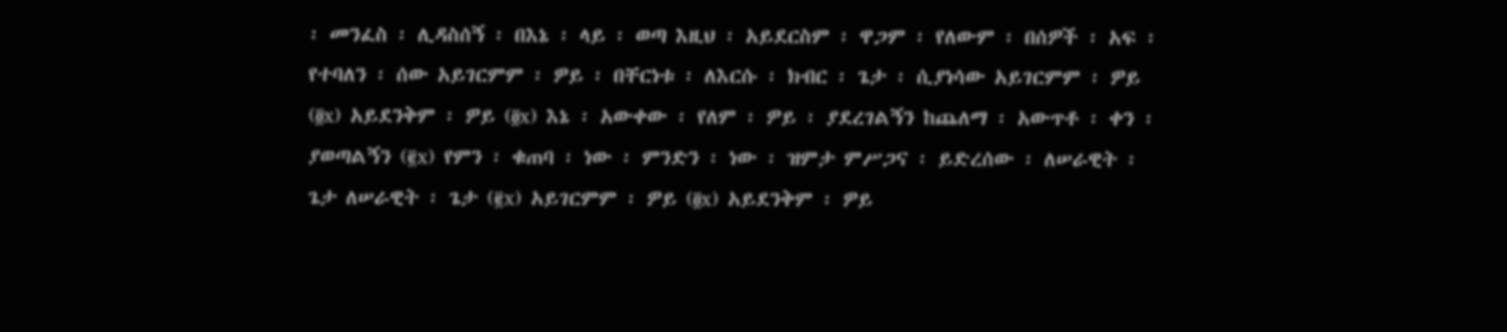፡ መንፈስ ፡ ሊዳስሰኝ ፡ በእኔ ፡ ላይ ፡ ወጣ እዚህ ፡ አይደርስም ፡ ዋጋም ፡ የለውም ፡ በሰዎች ፡ አፍ ፡ የተባለን ፡ ሰው አይገርምም ፡ ዎይ ፡ በቸርነቱ ፡ ለእርሱ ፡ ክብር ፡ ጌታ ፡ ሲያነሳው አይገርምም ፡ ዎይ (፬x) አይደንቅም ፡ ዎይ (፬x) እኔ ፡ አውቀው ፡ የለም ፡ ዎይ ፡ ያደረገልኝን ከጨለማ ፡ አውጥቶ ፡ ቀን ፡ ያወጣልኝን (፪x) የምን ፡ ቁጠባ ፡ ነው ፡ ምንድን ፡ ነው ፡ ዝምታ ምሥጋና ፡ ይድረሰው ፡ ለሠራዊት ፡ ጌታ ለሠራዊት ፡ ጌታ (፪x) አይገርምም ፡ ዎይ (፬x) አይደንቅም ፡ ዎይ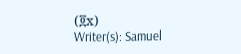(፬x)
Writer(s): Samuel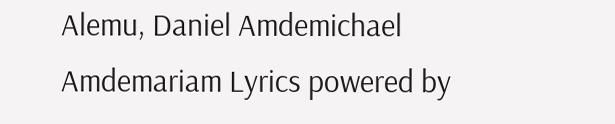Alemu, Daniel Amdemichael Amdemariam Lyrics powered by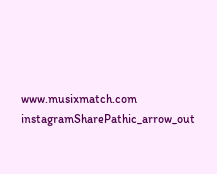www.musixmatch.com
instagramSharePathic_arrow_out